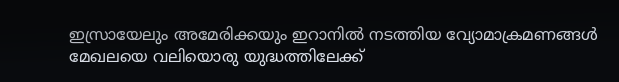ഇസ്രായേലും അമേരിക്കയും ഇറാനിൽ നടത്തിയ വ്യോമാക്രമണങ്ങൾ മേഖലയെ വലിയൊരു യുദ്ധത്തിലേക്ക്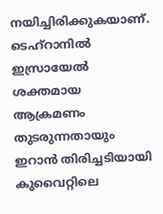നയിച്ചിരിക്കുകയാണ്. ടെഹ്റാനിൽ ഇസ്രായേൽ ശക്തമായ ആക്രമണം തുടരുന്നതായും ഇറാൻ തിരിച്ചടിയായി കുവൈറ്റിലെ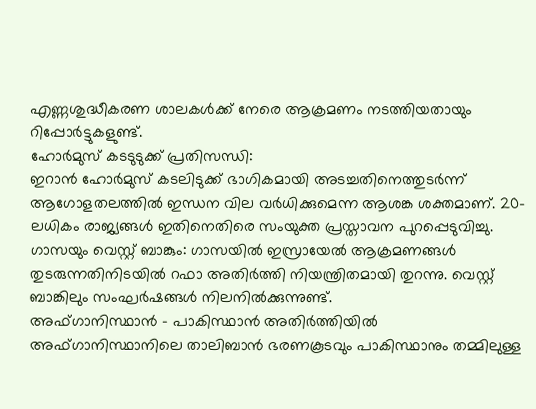എണ്ണശുദ്ധീകരണ ശാലകൾക്ക് നേരെ ആക്രമണം നടത്തിയതായും റിപ്പോർട്ടുകളുണ്ട്.
ഹോർമുസ് കടടുടുക്ക് പ്രതിസന്ധി:
ഇറാൻ ഹോർമുസ് കടലിടുക്ക് ഭാഗികമായി അടച്ചതിനെത്തുടർന്ന് ആഗോളതലത്തിൽ ഇന്ധന വില വർധിക്കുമെന്ന ആശങ്ക ശക്തമാണ്. 20-ലധികം രാജ്യങ്ങൾ ഇതിനെതിരെ സംയുക്ത പ്രസ്താവന പുറപ്പെടുവിച്ചു.
ഗാസയും വെസ്റ്റ് ബാങ്കും: ഗാസയിൽ ഇസ്രായേൽ ആക്രമണങ്ങൾ തുടരുന്നതിനിടയിൽ റഫാ അതിർത്തി നിയന്ത്രിതമായി തുറന്നു. വെസ്റ്റ് ബാങ്കിലും സംഘർഷങ്ങൾ നിലനിൽക്കുന്നുണ്ട്.
അഫ്ഗാനിസ്ഥാൻ – പാകിസ്ഥാൻ അതിർത്തിയിൽ
അഫ്ഗാനിസ്ഥാനിലെ താലിബാൻ ഭരണകൂടവും പാകിസ്ഥാനും തമ്മിലുള്ള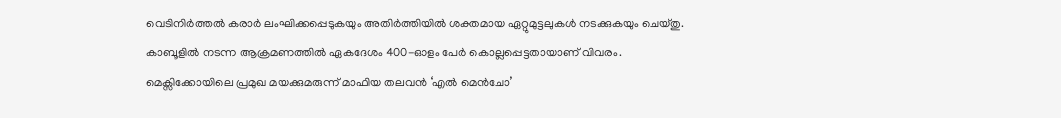വെടിനിർത്തൽ കരാർ ലംഘിക്കപ്പെടുകയും അതിർത്തിയിൽ ശക്തമായ ഏറ്റുമുട്ടലുകൾ നടക്കുകയും ചെയ്തു.
കാബൂളിൽ നടന്ന ആക്രമണത്തിൽ ഏകദേശം 400-ഓളം പേർ കൊല്ലപ്പെട്ടതായാണ് വിവരം.
മെക്സിക്കോയിലെ പ്രമുഖ മയക്കുമരുന്ന് മാഫിയ തലവൻ ‘എൽ മെൻചോ’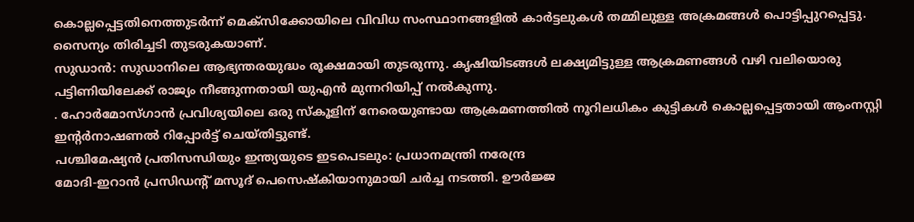കൊല്ലപ്പെട്ടതിനെത്തുടർന്ന് മെക്സിക്കോയിലെ വിവിധ സംസ്ഥാനങ്ങളിൽ കാർട്ടലുകൾ തമ്മിലുള്ള അക്രമങ്ങൾ പൊട്ടിപ്പുറപ്പെട്ടു. സൈന്യം തിരിച്ചടി തുടരുകയാണ്.
സുഡാൻ: സുഡാനിലെ ആഭ്യന്തരയുദ്ധം രൂക്ഷമായി തുടരുന്നു. കൃഷിയിടങ്ങൾ ലക്ഷ്യമിട്ടുള്ള ആക്രമണങ്ങൾ വഴി വലിയൊരു പട്ടിണിയിലേക്ക് രാജ്യം നീങ്ങുന്നതായി യുഎൻ മുന്നറിയിപ്പ് നൽകുന്നു.
. ഹോർമോസ്ഗാൻ പ്രവിശ്യയിലെ ഒരു സ്കൂളിന് നേരെയുണ്ടായ ആക്രമണത്തിൽ നൂറിലധികം കുട്ടികൾ കൊല്ലപ്പെട്ടതായി ആംനസ്റ്റി ഇന്റർനാഷണൽ റിപ്പോർട്ട് ചെയ്തിട്ടുണ്ട്.
പശ്ചിമേഷ്യൻ പ്രതിസന്ധിയും ഇന്ത്യയുടെ ഇടപെടലും: പ്രധാനമന്ത്രി നരേന്ദ്ര
മോദി-ഇറാൻ പ്രസിഡന്റ് മസൂദ് പെസെഷ്കിയാനുമായി ചർച്ച നടത്തി. ഊർജ്ജ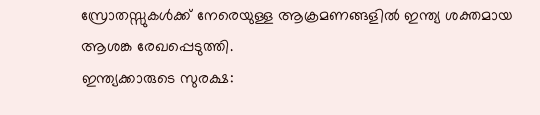സ്രോതസ്സുകൾക്ക് നേരെയുള്ള ആക്രമണങ്ങളിൽ ഇന്ത്യ ശക്തമായ ആശങ്ക രേഖപ്പെടുത്തി.
ഇന്ത്യക്കാരുടെ സുരക്ഷ: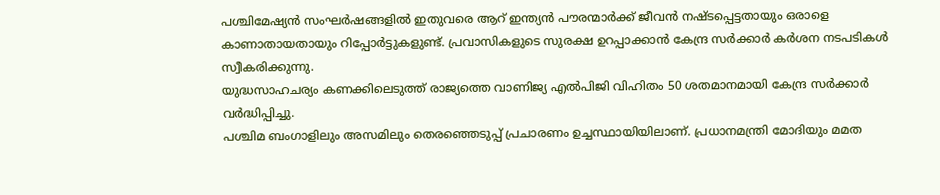പശ്ചിമേഷ്യൻ സംഘർഷങ്ങളിൽ ഇതുവരെ ആറ് ഇന്ത്യൻ പൗരന്മാർക്ക് ജീവൻ നഷ്ടപ്പെട്ടതായും ഒരാളെ കാണാതായതായും റിപ്പോർട്ടുകളുണ്ട്. പ്രവാസികളുടെ സുരക്ഷ ഉറപ്പാക്കാൻ കേന്ദ്ര സർക്കാർ കർശന നടപടികൾ സ്വീകരിക്കുന്നു.
യുദ്ധസാഹചര്യം കണക്കിലെടുത്ത് രാജ്യത്തെ വാണിജ്യ എൽപിജി വിഹിതം 50 ശതമാനമായി കേന്ദ്ര സർക്കാർ വർദ്ധിപ്പിച്ചു.
പശ്ചിമ ബംഗാളിലും അസമിലും തെരഞ്ഞെടുപ്പ് പ്രചാരണം ഉച്ചസ്ഥായിയിലാണ്. പ്രധാനമന്ത്രി മോദിയും മമത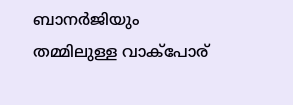ബാനർജിയും തമ്മിലുള്ള വാക്പോര്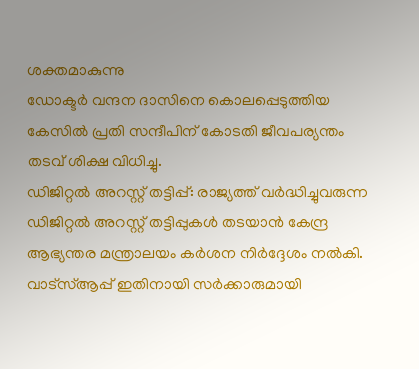ശക്തമാകുന്നു
ഡോക്ടർ വന്ദന ദാസിനെ കൊലപ്പെടുത്തിയ കേസിൽ പ്രതി സന്ദീപിന് കോടതി ജീവപര്യന്തം തടവ് ശിക്ഷ വിധിച്ചു.
ഡിജിറ്റൽ അറസ്റ്റ് തട്ടിപ്പ്: രാജ്യത്ത് വർദ്ധിച്ചുവരുന്ന ഡിജിറ്റൽ അറസ്റ്റ് തട്ടിപ്പുകൾ തടയാൻ കേന്ദ്ര ആഭ്യന്തര മന്ത്രാലയം കർശന നിർദ്ദേശം നൽകി. വാട്സ്ആപ്പ് ഇതിനായി സർക്കാരുമായി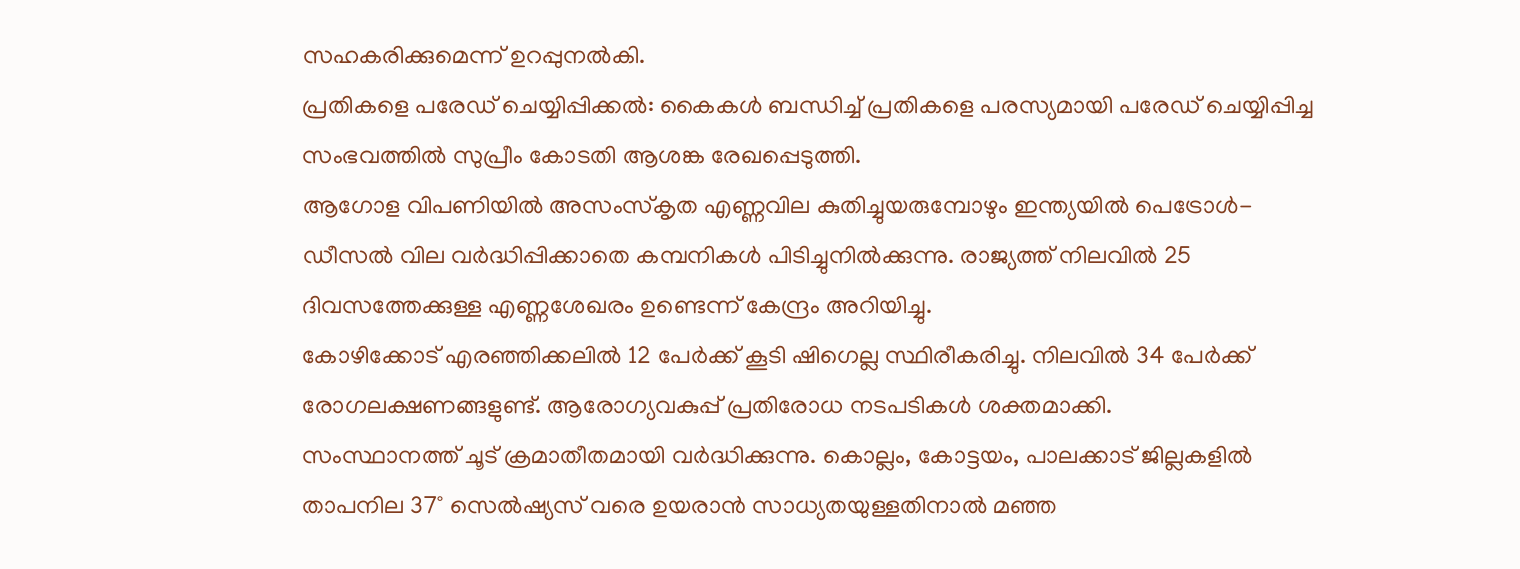സഹകരിക്കുമെന്ന് ഉറപ്പുനൽകി.
പ്രതികളെ പരേഡ് ചെയ്യിപ്പിക്കൽ: കൈകൾ ബന്ധിച്ച് പ്രതികളെ പരസ്യമായി പരേഡ് ചെയ്യിപ്പിച്ച സംഭവത്തിൽ സുപ്രീം കോടതി ആശങ്ക രേഖപ്പെടുത്തി.
ആഗോള വിപണിയിൽ അസംസ്കൃത എണ്ണവില കുതിച്ചുയരുമ്പോഴും ഇന്ത്യയിൽ പെട്രോൾ-ഡീസൽ വില വർദ്ധിപ്പിക്കാതെ കമ്പനികൾ പിടിച്ചുനിൽക്കുന്നു. രാജ്യത്ത് നിലവിൽ 25 ദിവസത്തേക്കുള്ള എണ്ണശേഖരം ഉണ്ടെന്ന് കേന്ദ്രം അറിയിച്ചു.
കോഴിക്കോട് എരഞ്ഞിക്കലിൽ 12 പേർക്ക് കൂടി ഷിഗെല്ല സ്ഥിരീകരിച്ചു. നിലവിൽ 34 പേർക്ക് രോഗലക്ഷണങ്ങളുണ്ട്. ആരോഗ്യവകുപ്പ് പ്രതിരോധ നടപടികൾ ശക്തമാക്കി.
സംസ്ഥാനത്ത് ചൂട് ക്രമാതീതമായി വർദ്ധിക്കുന്നു. കൊല്ലം, കോട്ടയം, പാലക്കാട് ജില്ലകളിൽ താപനില 37° സെൽഷ്യസ് വരെ ഉയരാൻ സാധ്യതയുള്ളതിനാൽ മഞ്ഞ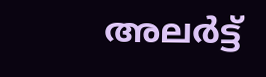അലർട്ട്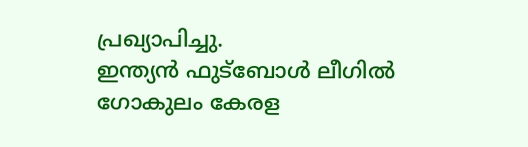പ്രഖ്യാപിച്ചു.
ഇന്ത്യൻ ഫുട്ബോൾ ലീഗിൽ ഗോകുലം കേരള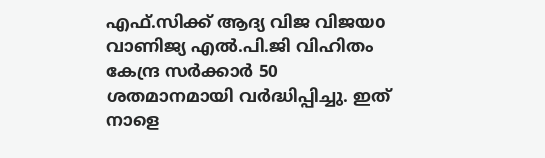എഫ്.സിക്ക് ആദ്യ വിജ വിജയo
വാണിജ്യ എൽ.പി.ജി വിഹിതം കേന്ദ്ര സർക്കാർ 50 ശതമാനമായി വർദ്ധിപ്പിച്ചു. ഇത് നാളെ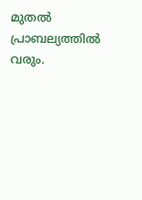മുതൽ പ്രാബല്യത്തിൽ വരും.